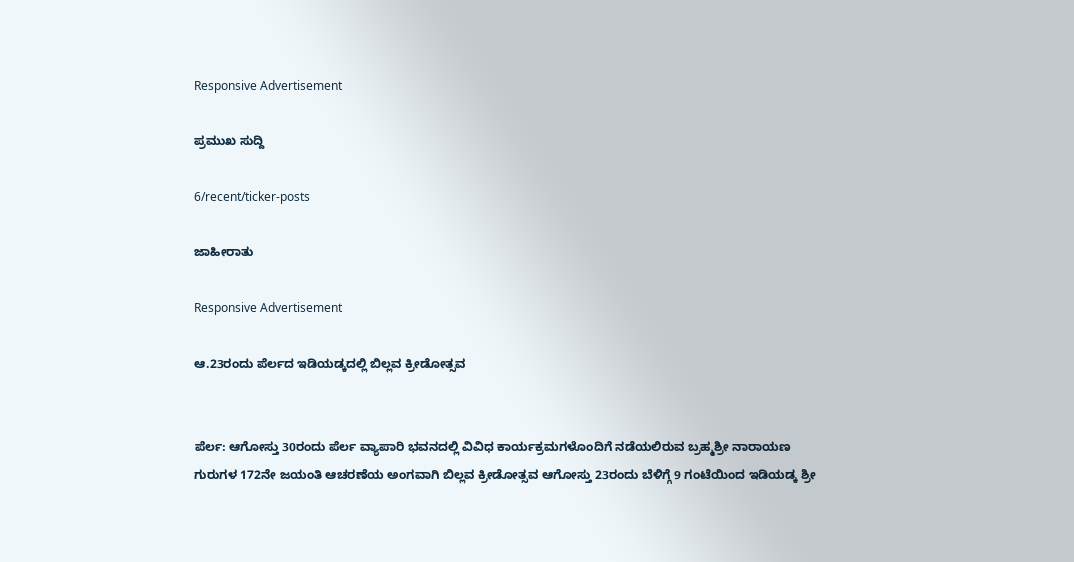Responsive Advertisement

ಪ್ರಮುಖ ಸುದ್ದಿ

6/recent/ticker-posts

ಜಾಹೀರಾತು

Responsive Advertisement

ಆ.23ರಂದು ಪೆರ್ಲದ ಇಡಿಯಡ್ಕದಲ್ಲಿ ಬಿಲ್ಲವ ಕ್ರೀಡೋತ್ಸವ


ಪೆರ್ಲ: ಆಗೋಸ್ತು 30ರಂದು ಪೆರ್ಲ ವ್ಯಾಪಾರಿ ಭವನದಲ್ಲಿ ವಿವಿಧ ಕಾರ್ಯಕ್ರಮಗಳೊಂದಿಗೆ ನಡೆಯಲಿರುವ ಬ್ರಹ್ಮಶ್ರೀ ನಾರಾಯಣ ಗುರುಗಳ 172ನೇ ಜಯಂತಿ ಆಚರಣೆಯ ಅಂಗವಾಗಿ ಬಿಲ್ಲವ ಕ್ರೀಡೋತ್ಸವ ಆಗೋಸ್ತು 23ರಂದು ಬೆಳಿಗ್ಗೆ 9 ಗಂಟೆಯಿಂದ ಇಡಿಯಡ್ಕ ಶ್ರೀ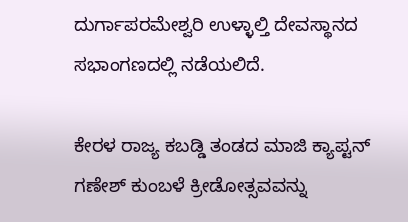ದುರ್ಗಾಪರಮೇಶ್ವರಿ ಉಳ್ಳಾಲ್ತಿ ದೇವಸ್ಥಾನದ ಸಭಾಂಗಣದಲ್ಲಿ ನಡೆಯಲಿದೆ.

ಕೇರಳ ರಾಜ್ಯ ಕಬಡ್ಡಿ ತಂಡದ ಮಾಜಿ ಕ್ಯಾಪ್ಟನ್ ಗಣೇಶ್ ಕುಂಬಳೆ ಕ್ರೀಡೋತ್ಸವವನ್ನು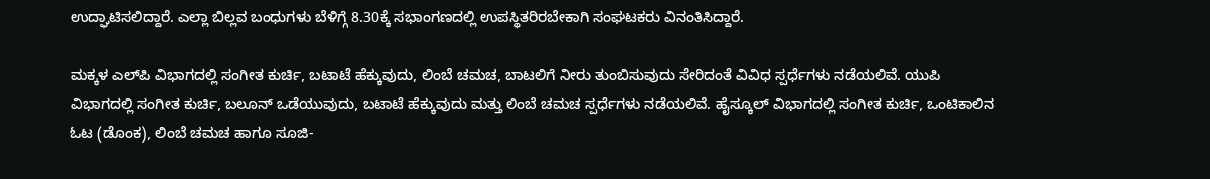ಉದ್ಘಾಟಿಸಲಿದ್ದಾರೆ. ಎಲ್ಲಾ ಬಿಲ್ಲವ ಬಂಧುಗಳು ಬೆಳಿಗ್ಗೆ 8.30ಕ್ಕೆ ಸಭಾಂಗಣದಲ್ಲಿ ಉಪಸ್ಥಿತರಿರಬೇಕಾಗಿ ಸಂಘಟಕರು ವಿನಂತಿಸಿದ್ದಾರೆ.

ಮಕ್ಕಳ ಎಲ್‌ಪಿ ವಿಭಾಗದಲ್ಲಿ ಸಂಗೀತ ಕುರ್ಚಿ, ಬಟಾಟೆ ಹೆಕ್ಕುವುದು, ಲಿಂಬೆ ಚಮಚ, ಬಾಟಲಿಗೆ ನೀರು ತುಂಬಿಸುವುದು ಸೇರಿದಂತೆ ವಿವಿಧ ಸ್ಪರ್ಧೆಗಳು ನಡೆಯಲಿವೆ. ಯುಪಿ ವಿಭಾಗದಲ್ಲಿ ಸಂಗೀತ ಕುರ್ಚಿ, ಬಲೂನ್ ಒಡೆಯುವುದು, ಬಟಾಟೆ ಹೆಕ್ಕುವುದು ಮತ್ತು ಲಿಂಬೆ ಚಮಚ ಸ್ಪರ್ಧೆಗಳು ನಡೆಯಲಿವೆ. ಹೈಸ್ಕೂಲ್ ವಿಭಾಗದಲ್ಲಿ ಸಂಗೀತ ಕುರ್ಚಿ, ಒಂಟಿಕಾಲಿನ ಓಟ (ಡೊಂಕ), ಲಿಂಬೆ ಚಮಚ ಹಾಗೂ ಸೂಜಿ-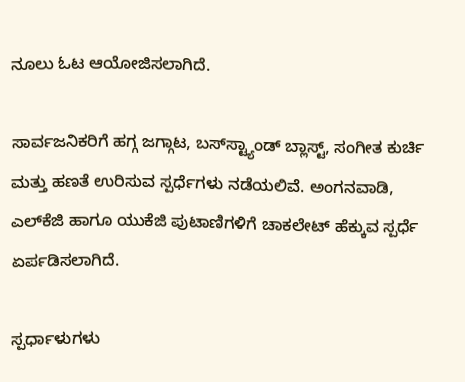ನೂಲು ಓಟ ಆಯೋಜಿಸಲಾಗಿದೆ.

ಸಾರ್ವಜನಿಕರಿಗೆ ಹಗ್ಗ ಜಗ್ಗಾಟ, ಬಸ್‌ಸ್ಟ್ಯಾಂಡ್ ಬ್ಲಾಸ್ಟ್, ಸಂಗೀತ ಕುರ್ಚಿ ಮತ್ತು ಹಣತೆ ಉರಿಸುವ ಸ್ಪರ್ಧೆಗಳು ನಡೆಯಲಿವೆ. ಅಂಗನವಾಡಿ, ಎಲ್‌ಕೆಜಿ ಹಾಗೂ ಯುಕೆಜಿ ಪುಟಾಣಿಗಳಿಗೆ ಚಾಕಲೇಟ್ ಹೆಕ್ಕುವ ಸ್ಪರ್ಧೆ ಏರ್ಪಡಿಸಲಾಗಿದೆ.

ಸ್ಪರ್ಧಾಳುಗಳು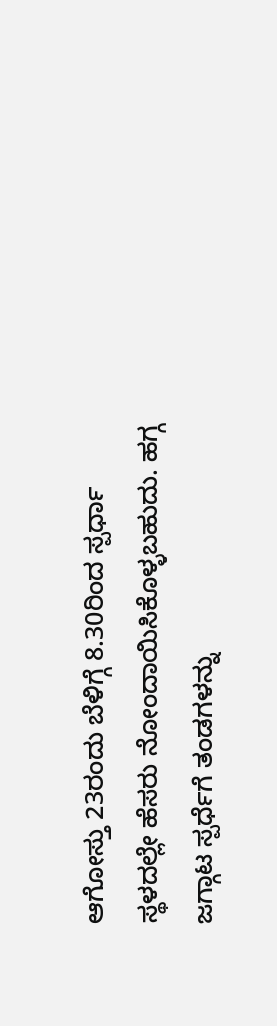ಆಗೋಸ್ತು 23ರಂದು ಬೆಳಿಗ್ಗೆ 8.30ರಿಂದ ಸ್ಪರ್ಧಾ ಸ್ಥಳದಲ್ಲೇ ಹೆಸರು ನೋಂದಾಯಿಸಿಕೊಳ್ಳಬಹುದು. ಹಗ್ಗ ಜಗ್ಗಾಟ ಸ್ಪರ್ಧೆಗೆ ತಂಡಗಳನ್ನು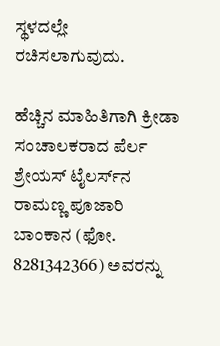ಸ್ಥಳದಲ್ಲೇ ರಚಿಸಲಾಗುವುದು.

ಹೆಚ್ಚಿನ ಮಾಹಿತಿಗಾಗಿ ಕ್ರೀಡಾ ಸಂಚಾಲಕರಾದ ಪೆರ್ಲ ಶ್ರೇಯಸ್ ಟೈಲರ್ಸ್‌ನ ರಾಮಣ್ಣ ಪೂಜಾರಿ ಬಾಂಕಾನ (ಫೋ. 8281342366) ಅವರನ್ನು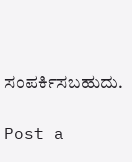ಸಂಪರ್ಕಿಸಬಹುದು.

Post a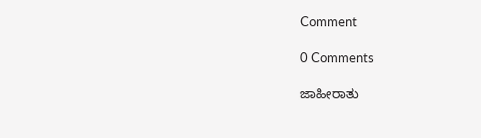Comment

0 Comments

ಜಾಹೀರಾತು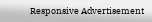Responsive Advertisement